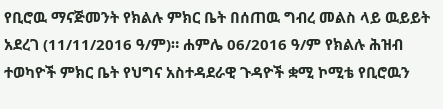የቢሮዉ ማናጅመንት የክልሉ ምክር ቤት በሰጠዉ ግብረ መልስ ላይ ዉይይት አደረገ (11/11/2016 ዓ/ም)። ሐምሌ 06/2016 ዓ/ም የክልሉ ሕዝብ ተወካዮች ምክር ቤት የህግና አስተዳደራዊ ጉዳዮች ቋሚ ኮሚቴ የቢሮዉን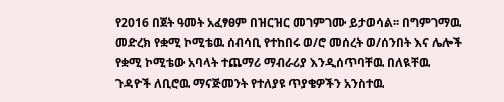የ2016 በጀት ዓመት አፈፃፀም በዝርዝር መገምገሙ ይታወሳል፡፡ በግምገማዉ መድረክ የቋሚ ኮሚቴዉ ሰብሳቢ የተከበሩ ወ/ሮ መሰረት ወ/ሰንበት እና ሌሎች የቋሚ ኮሚቴው አባላት ተጨማሪ ማብራሪያ እንዲሰጥባቸዉ በለዪቸዉ ጉዳዮች ለቢሮዉ ማናጅመንት የተለያዩ ጥያቄዎችን አንስተዉ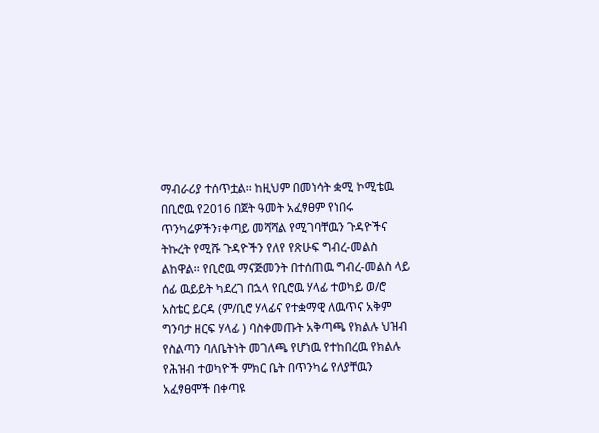ማብራሪያ ተሰጥቷል፡፡ ከዚህም በመነሳት ቋሚ ኮሚቴዉ በቢሮዉ የ2016 በጀት ዓመት አፈፃፀም የነበሩ ጥንካሬዎችን፣ቀጣይ መሻሻል የሚገባቸዉን ጉዳዮችና ትኩረት የሚሹ ጉዳዮችን የለየ የጽሁፍ ግብረ-መልስ ልከዋል፡፡ የቢሮዉ ማናጅመንት በተሰጠዉ ግብረ-መልስ ላይ ሰፊ ዉይይት ካደረገ በኋላ የቢሮዉ ሃላፊ ተወካይ ወ/ሮ አስቴር ይርዳ (ም/ቢሮ ሃላፊና የተቋማዊ ለዉጥና አቅም ግንባታ ዘርፍ ሃላፊ ) ባስቀመጡት አቅጣጫ የክልሉ ህዝብ የስልጣን ባለቤትነት መገለጫ የሆነዉ የተከበረዉ የክልሉ የሕዝብ ተወካዮች ምክር ቤት በጥንካሬ የለያቸዉን አፈፃፀሞች በቀጣዩ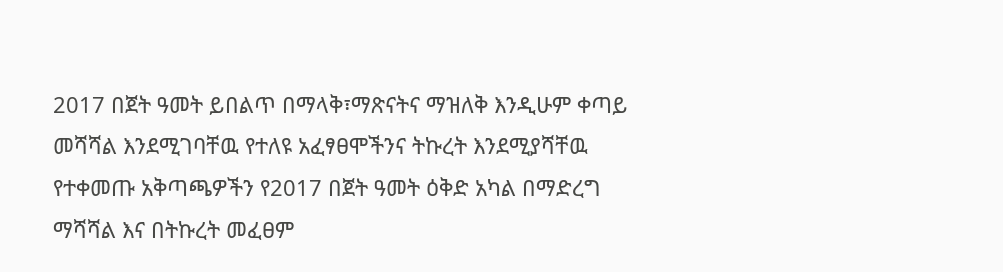2017 በጀት ዓመት ይበልጥ በማላቅ፣ማጽናትና ማዝለቅ እንዲሁም ቀጣይ መሻሻል እንደሚገባቸዉ የተለዩ አፈፃፀሞችንና ትኩረት እንደሚያሻቸዉ የተቀመጡ አቅጣጫዎችን የ2017 በጀት ዓመት ዕቅድ አካል በማድረግ ማሻሻል እና በትኩረት መፈፀም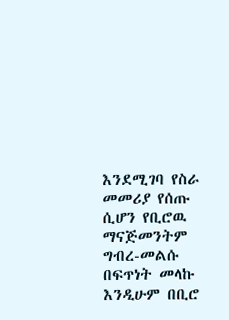እንደሚገባ የስራ መመሪያ የሰጡ ሲሆን የቢሮዉ ማናጅመንትም ግብረ-መልሱ በፍጥነት መላኩ እንዲሁም በቢሮ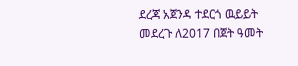ደረጃ አጀንዳ ተደርጎ ዉይይት መደረጉ ለ2017 በጀት ዓመት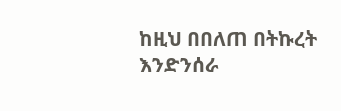ከዚህ በበለጠ በትኩረት እንድንሰራ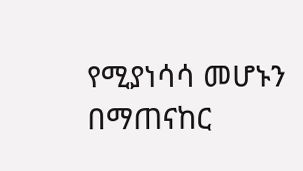የሚያነሳሳ መሆኑን በማጠናከር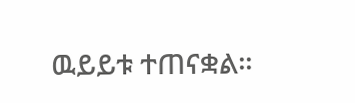ዉይይቱ ተጠናቋል፡፡